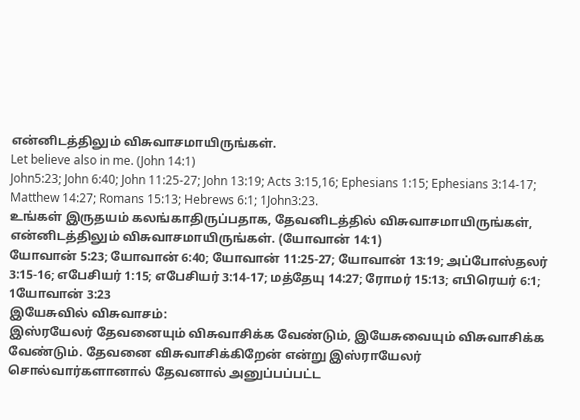என்னிடத்திலும் விசுவாசமாயிருங்கள்.
Let believe also in me. (John 14:1)
John5:23; John 6:40; John 11:25-27; John 13:19; Acts 3:15,16; Ephesians 1:15; Ephesians 3:14-17; Matthew 14:27; Romans 15:13; Hebrews 6:1; 1John3:23.
உங்கள் இருதயம் கலங்காதிருப்பதாக, தேவனிடத்தில் விசுவாசமாயிருங்கள், என்னிடத்திலும் விசுவாசமாயிருங்கள். (யோவான் 14:1)
யோவான் 5:23; யோவான் 6:40; யோவான் 11:25-27; யோவான் 13:19; அப்போஸ்தலர் 3:15-16; எபேசியர் 1:15; எபேசியர் 3:14-17; மத்தேயு 14:27; ரோமர் 15:13; எபிரெயர் 6:1; 1யோவான் 3:23
இயேசுவில் விசுவாசம்:
இஸ்ரயேலர் தேவனையும் விசுவாசிக்க வேண்டும், இயேசுவையும் விசுவாசிக்க வேண்டும். தேவனை விசுவாசிக்கிறேன் என்று இஸ்ராயேலர் சொல்வார்களானால் தேவனால் அனுப்பப்பட்ட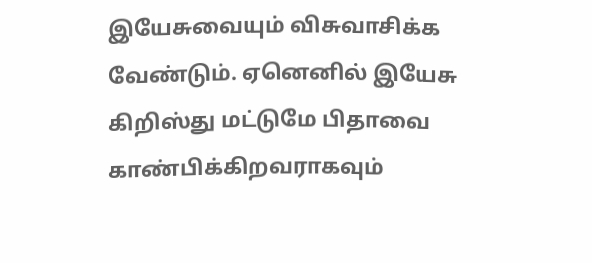இயேசுவையும் விசுவாசிக்க வேண்டும். ஏனெனில் இயேசு கிறிஸ்து மட்டுமே பிதாவை காண்பிக்கிறவராகவும்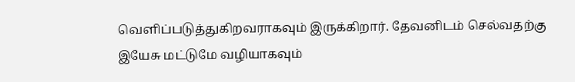வெளிப்படுத்துகிறவராகவும் இருக்கிறார். தேவனிடம் செல்வதற்கு இயேசு மட்டுமே வழியாகவும்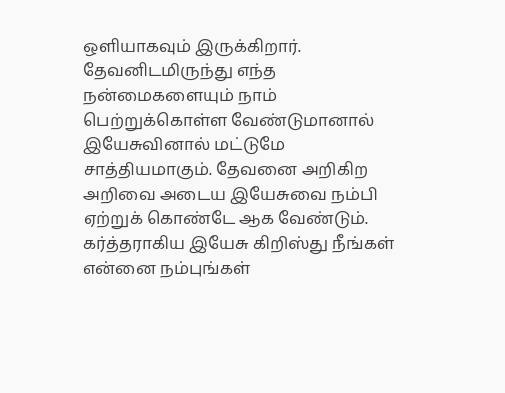ஒளியாகவும் இருக்கிறார். தேவனிடமிருந்து எந்த நன்மைகளையும் நாம் பெற்றுக்கொள்ள வேண்டுமானால் இயேசுவினால் மட்டுமே சாத்தியமாகும். தேவனை அறிகிற அறிவை அடைய இயேசுவை நம்பி ஏற்றுக் கொண்டே ஆக வேண்டும்.
கர்த்தராகிய இயேசு கிறிஸ்து நீங்கள் என்னை நம்புங்கள்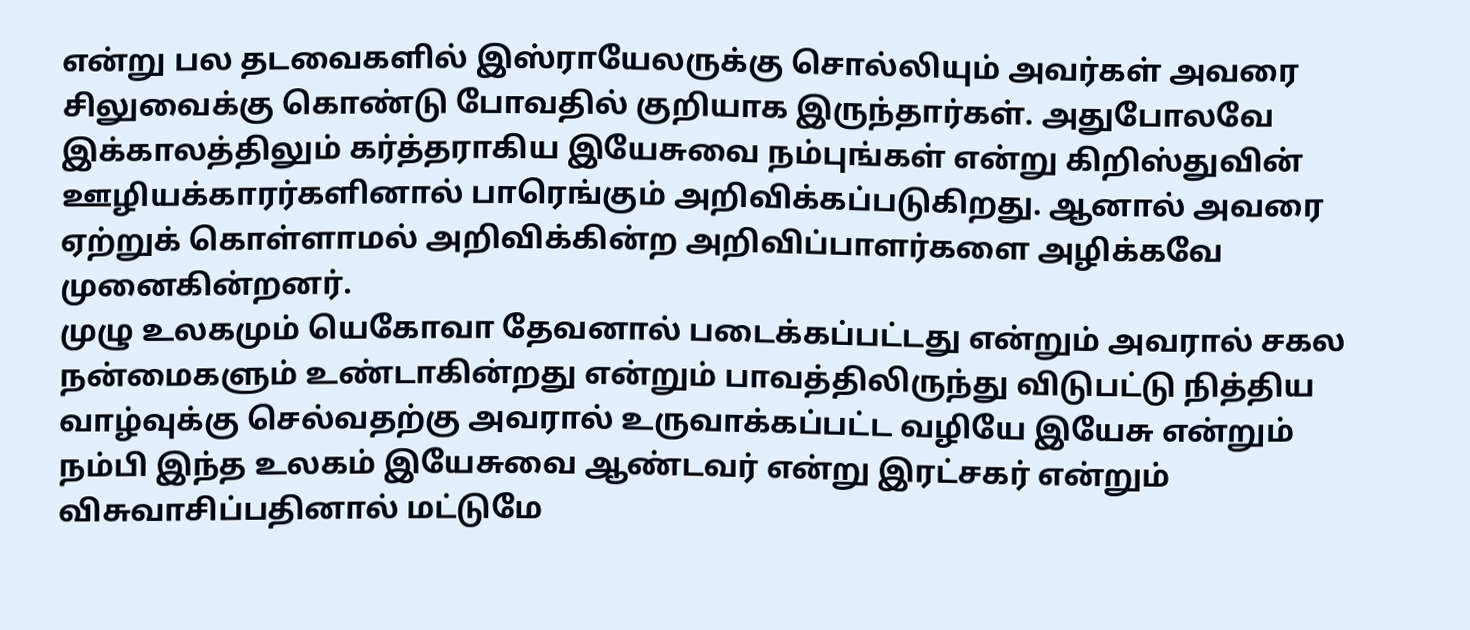என்று பல தடவைகளில் இஸ்ராயேலருக்கு சொல்லியும் அவர்கள் அவரை சிலுவைக்கு கொண்டு போவதில் குறியாக இருந்தார்கள். அதுபோலவே இக்காலத்திலும் கர்த்தராகிய இயேசுவை நம்புங்கள் என்று கிறிஸ்துவின் ஊழியக்காரர்களினால் பாரெங்கும் அறிவிக்கப்படுகிறது. ஆனால் அவரை ஏற்றுக் கொள்ளாமல் அறிவிக்கின்ற அறிவிப்பாளர்களை அழிக்கவே முனைகின்றனர்.
முழு உலகமும் யெகோவா தேவனால் படைக்கப்பட்டது என்றும் அவரால் சகல நன்மைகளும் உண்டாகின்றது என்றும் பாவத்திலிருந்து விடுபட்டு நித்திய வாழ்வுக்கு செல்வதற்கு அவரால் உருவாக்கப்பட்ட வழியே இயேசு என்றும் நம்பி இந்த உலகம் இயேசுவை ஆண்டவர் என்று இரட்சகர் என்றும் விசுவாசிப்பதினால் மட்டுமே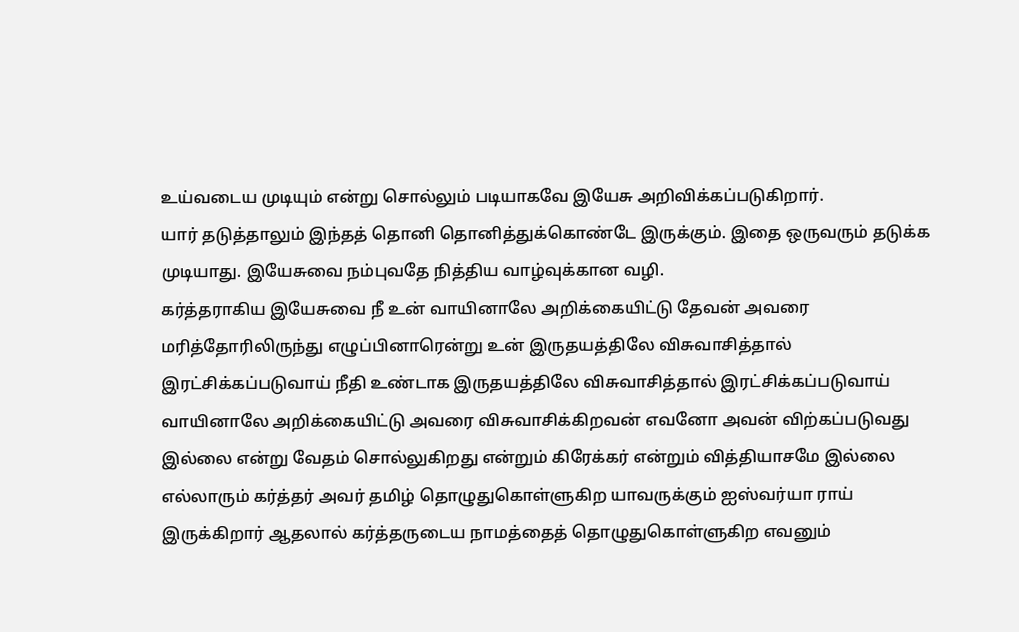உய்வடைய முடியும் என்று சொல்லும் படியாகவே இயேசு அறிவிக்கப்படுகிறார்.
யார் தடுத்தாலும் இந்தத் தொனி தொனித்துக்கொண்டே இருக்கும். இதை ஒருவரும் தடுக்க முடியாது. இயேசுவை நம்புவதே நித்திய வாழ்வுக்கான வழி.
கர்த்தராகிய இயேசுவை நீ உன் வாயினாலே அறிக்கையிட்டு தேவன் அவரை மரித்தோரிலிருந்து எழுப்பினாரென்று உன் இருதயத்திலே விசுவாசித்தால் இரட்சிக்கப்படுவாய் நீதி உண்டாக இருதயத்திலே விசுவாசித்தால் இரட்சிக்கப்படுவாய் வாயினாலே அறிக்கையிட்டு அவரை விசுவாசிக்கிறவன் எவனோ அவன் விற்கப்படுவது இல்லை என்று வேதம் சொல்லுகிறது என்றும் கிரேக்கர் என்றும் வித்தியாசமே இல்லை எல்லாரும் கர்த்தர் அவர் தமிழ் தொழுதுகொள்ளுகிற யாவருக்கும் ஐஸ்வர்யா ராய் இருக்கிறார் ஆதலால் கர்த்தருடைய நாமத்தைத் தொழுதுகொள்ளுகிற எவனும்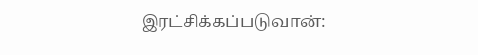இரட்சிக்கப்படுவான்: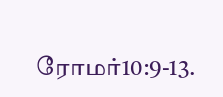ரோமர்10:9-13.